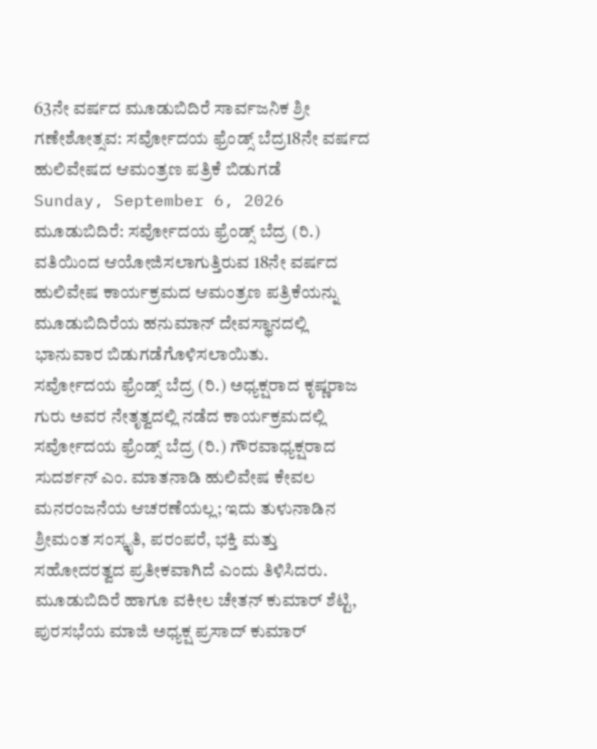63ನೇ ವರ್ಷದ ಮೂಡುಬಿದಿರೆ ಸಾರ್ವಜನಿಕ ಶ್ರೀ ಗಣೇಶೋತ್ಸವ: ಸರ್ವೋದಯ ಫ್ರೆಂಡ್ಸ್ ಬೆದ್ರ18ನೇ ವರ್ಷದ ಹುಲಿವೇಷದ ಆಮಂತ್ರಣ ಪತ್ರಿಕೆ ಬಿಡುಗಡೆ
Sunday, September 6, 2026
ಮೂಡುಬಿದಿರೆ: ಸರ್ವೋದಯ ಫ್ರೆಂಡ್ಸ್ ಬೆದ್ರ (ರಿ.) ವತಿಯಿಂದ ಆಯೋಜಿಸಲಾಗುತ್ತಿರುವ 18ನೇ ವರ್ಷದ ಹುಲಿವೇಷ ಕಾರ್ಯಕ್ರಮದ ಆಮಂತ್ರಣ ಪತ್ರಿಕೆಯನ್ನು ಮೂಡುಬಿದಿರೆಯ ಹನುಮಾನ್ ದೇವಸ್ಥಾನದಲ್ಲಿ ಭಾನುವಾರ ಬಿಡುಗಡೆಗೊಳಿಸಲಾಯಿತು.
ಸರ್ವೋದಯ ಫ್ರೆಂಡ್ಸ್ ಬೆದ್ರ (ರಿ.) ಅಧ್ಯಕ್ಷರಾದ ಕೃಷ್ಣರಾಜ ಗುರು ಅವರ ನೇತೃತ್ವದಲ್ಲಿ ನಡೆದ ಕಾರ್ಯಕ್ರಮದಲ್ಲಿ ಸರ್ವೋದಯ ಫ್ರೆಂಡ್ಸ್ ಬೆದ್ರ (ರಿ.) ಗೌರವಾಧ್ಯಕ್ಷರಾದ ಸುದರ್ಶನ್ ಎಂ. ಮಾತನಾಡಿ ಹುಲಿವೇಷ ಕೇವಲ ಮನರಂಜನೆಯ ಆಚರಣೆಯಲ್ಲ; ಇದು ತುಳುನಾಡಿನ ಶ್ರೀಮಂತ ಸಂಸ್ಕೃತಿ, ಪರಂಪರೆ, ಭಕ್ತಿ ಮತ್ತು ಸಹೋದರತ್ವದ ಪ್ರತೀಕವಾಗಿದೆ ಎಂದು ತಿಳಿಸಿದರು.
ಮೂಡುಬಿದಿರೆ ಹಾಗೂ ವಕೀಲ ಚೇತನ್ ಕುಮಾರ್ ಶೆಟ್ಟಿ, ಪುರಸಭೆಯ ಮಾಜಿ ಅಧ್ಯಕ್ಷ ಪ್ರಸಾದ್ ಕುಮಾರ್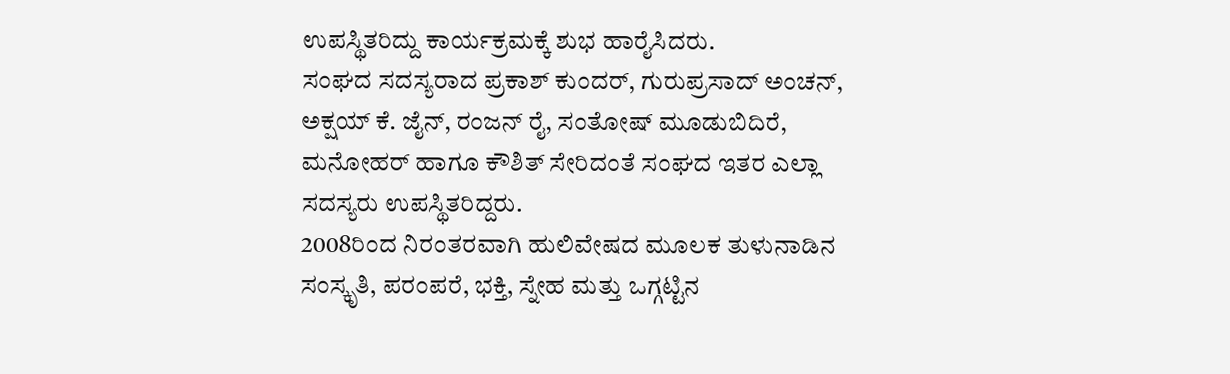ಉಪಸ್ಥಿತರಿದ್ದು ಕಾರ್ಯಕ್ರಮಕ್ಕೆ ಶುಭ ಹಾರೈಸಿದರು.
ಸಂಘದ ಸದಸ್ಯರಾದ ಪ್ರಕಾಶ್ ಕುಂದರ್, ಗುರುಪ್ರಸಾದ್ ಅಂಚನ್, ಅಕ್ಷಯ್ ಕೆ. ಜೈನ್, ರಂಜನ್ ರೈ, ಸಂತೋಷ್ ಮೂಡುಬಿದಿರೆ, ಮನೋಹರ್ ಹಾಗೂ ಕೌಶಿತ್ ಸೇರಿದಂತೆ ಸಂಘದ ಇತರ ಎಲ್ಲಾ ಸದಸ್ಯರು ಉಪಸ್ಥಿತರಿದ್ದರು.
2008ರಿಂದ ನಿರಂತರವಾಗಿ ಹುಲಿವೇಷದ ಮೂಲಕ ತುಳುನಾಡಿನ ಸಂಸ್ಕೃತಿ, ಪರಂಪರೆ, ಭಕ್ತಿ, ಸ್ನೇಹ ಮತ್ತು ಒಗ್ಗಟ್ಟಿನ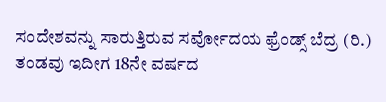ಸಂದೇಶವನ್ನು ಸಾರುತ್ತಿರುವ ಸರ್ವೋದಯ ಫ್ರೆಂಡ್ಸ್ ಬೆದ್ರ (ರಿ.) ತಂಡವು ಇದೀಗ 18ನೇ ವರ್ಷದ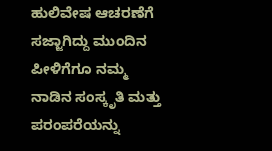ಹುಲಿವೇಷ ಆಚರಣೆಗೆ ಸಜ್ಜಾಗಿದ್ದು ಮುಂದಿನ ಪೀಳಿಗೆಗೂ ನಮ್ಮ ನಾಡಿನ ಸಂಸ್ಕೃತಿ ಮತ್ತು ಪರಂಪರೆಯನ್ನು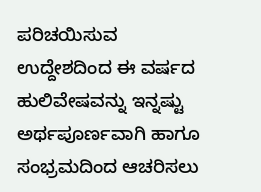ಪರಿಚಯಿಸುವ ಉದ್ದೇಶದಿಂದ ಈ ವರ್ಷದ ಹುಲಿವೇಷವನ್ನು ಇನ್ನಷ್ಟು ಅರ್ಥಪೂರ್ಣವಾಗಿ ಹಾಗೂ ಸಂಭ್ರಮದಿಂದ ಆಚರಿಸಲು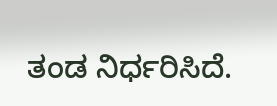ತಂಡ ನಿರ್ಧರಿಸಿದೆ.